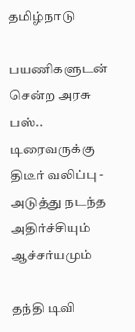தமிழ்நாடு

பயணிகளுடன் சென்ற அரசு பஸ்.. டிரைவருக்கு திடீர் வலிப்பு - அடுத்து நடந்த அதிர்ச்சியும் ஆச்சர்யமும்

தந்தி டிவி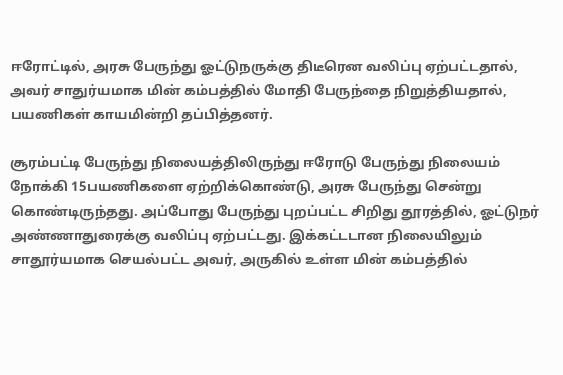ஈரோட்டில், அரசு பேருந்து ஓட்டுநருக்கு திடீரென வலிப்பு ஏற்பட்டதால், அவர் சாதுர்யமாக மின் கம்பத்தில் மோதி பேருந்தை நிறுத்தியதால், பயணிகள் காயமின்றி தப்பித்தனர்.

சூரம்பட்டி பேருந்து நிலையத்திலிருந்து ஈரோடு பேருந்து நிலையம் நோக்கி 15பயணிகளை ஏற்றிக்கொண்டு, அரசு பேருந்து சென்று கொண்டிருந்தது. அப்போது பேருந்து புறப்பட்ட சிறிது தூரத்தில், ஓட்டுநர் அண்ணாதுரைக்கு வலிப்பு ஏற்பட்டது. இக்கட்டடான நிலையிலும் சாதூர்யமாக செயல்பட்ட அவர், அருகில் உள்ள மின் கம்பத்தில்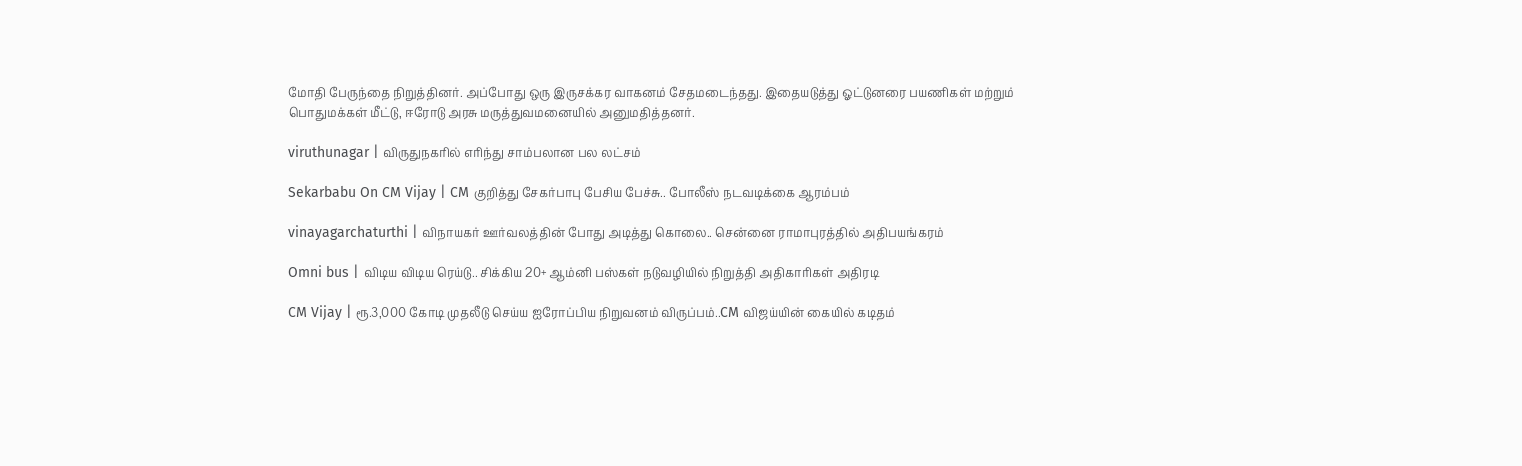மோதி பேருந்தை நிறுத்தினர். அப்போது ஒரு இருசக்கர வாகனம் சேதமடைந்தது. இதையடுத்து ஓட்டுனரை பயணிகள் மற்றும் பொதுமக்கள் மீட்டு, ஈரோடு அரசு மருத்துவமனையில் அனுமதித்தனர்.

viruthunagar | விருதுநகரில் எரிந்து சாம்பலான பல லட்சம்

Sekarbabu On CM Vijay | CM குறித்து சேகர்பாபு பேசிய பேச்சு.. போலீஸ் நடவடிக்கை ஆரம்பம்

vinayagarchaturthi | விநாயகர் ஊர்வலத்தின் போது அடித்து கொலை.. சென்னை ராமாபுரத்தில் அதிபயங்கரம்

Omni bus | விடிய விடிய ரெய்டு.. சிக்கிய 20+ ஆம்னி பஸ்கள் நடுவழியில் நிறுத்தி அதிகாரிகள் அதிரடி

CM Vijay | ரூ.3,000 கோடி முதலீடு செய்ய ஐரோப்பிய நிறுவனம் விருப்பம்..CM விஜய்யின் கையில் கடிதம்